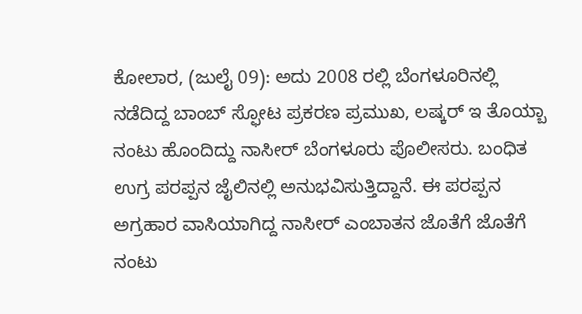ಕೋಲಾರ, (ಜುಲೈ 09): ಅದು 2008 ರಲ್ಲಿ ಬೆಂಗಳೂರಿನಲ್ಲಿ ನಡೆದಿದ್ದ ಬಾಂಬ್ ಸ್ಫೋಟ ಪ್ರಕರಣ ಪ್ರಮುಖ, ಲಷ್ಕರ್ ಇ ತೊಯ್ಬಾ ನಂಟು ಹೊಂದಿದ್ದು ನಾಸೀರ್ ಬೆಂಗಳೂರು ಪೊಲೀಸರು. ಬಂಧಿತ ಉಗ್ರ ಪರಪ್ಪನ ಜೈಲಿನಲ್ಲಿ ಅನುಭವಿಸುತ್ತಿದ್ದಾನೆ. ಈ ಪರಪ್ಪನ ಅಗ್ರಹಾರ ವಾಸಿಯಾಗಿದ್ದ ನಾಸೀರ್ ಎಂಬಾತನ ಜೊತೆಗೆ ಜೊತೆಗೆ ನಂಟು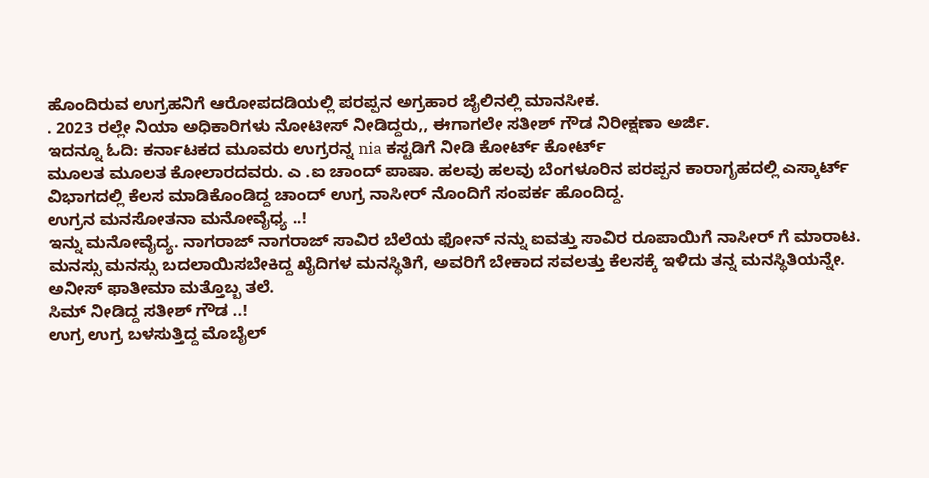ಹೊಂದಿರುವ ಉಗ್ರಹನಿಗೆ ಆರೋಪದಡಿಯಲ್ಲಿ ಪರಪ್ಪನ ಅಗ್ರಹಾರ ಜೈಲಿನಲ್ಲಿ ಮಾನಸೀಕ.
. 2023 ರಲ್ಲೇ ನಿಯಾ ಅಧಿಕಾರಿಗಳು ನೋಟೀಸ್ ನೀಡಿದ್ದರು,, ಈಗಾಗಲೇ ಸತೀಶ್ ಗೌಡ ನಿರೀಕ್ಷಣಾ ಅರ್ಜಿ.
ಇದನ್ನೂ ಓದಿ: ಕರ್ನಾಟಕದ ಮೂವರು ಉಗ್ರರನ್ನ nia ಕಸ್ಟಡಿಗೆ ನೀಡಿ ಕೋರ್ಟ್ ಕೋರ್ಟ್
ಮೂಲತ ಮೂಲತ ಕೋಲಾರದವರು. ಎ .ಐ ಚಾಂದ್ ಪಾಷಾ. ಹಲವು ಹಲವು ಬೆಂಗಳೂರಿನ ಪರಪ್ಪನ ಕಾರಾಗೃಹದಲ್ಲಿ ಎಸ್ಕಾರ್ಟ್ ವಿಭಾಗದಲ್ಲಿ ಕೆಲಸ ಮಾಡಿಕೊಂಡಿದ್ದ ಚಾಂದ್ ಉಗ್ರ ನಾಸೀರ್ ನೊಂದಿಗೆ ಸಂಪರ್ಕ ಹೊಂದಿದ್ದ.
ಉಗ್ರನ ಮನಸೋತನಾ ಮನೋವೈಧ್ಯ ..!
ಇನ್ನು ಮನೋವೈದ್ಯ. ನಾಗರಾಜ್ ನಾಗರಾಜ್ ಸಾವಿರ ಬೆಲೆಯ ಫೋನ್ ನನ್ನು ಐವತ್ತು ಸಾವಿರ ರೂಪಾಯಿಗೆ ನಾಸೀರ್ ಗೆ ಮಾರಾಟ. ಮನಸ್ಸು ಮನಸ್ಸು ಬದಲಾಯಿಸಬೇಕಿದ್ದ ಖೈದಿಗಳ ಮನಸ್ಥಿತಿಗೆ, ಅವರಿಗೆ ಬೇಕಾದ ಸವಲತ್ತು ಕೆಲಸಕ್ಕೆ ಇಳಿದು ತನ್ನ ಮನಸ್ಥಿತಿಯನ್ನೇ.
ಅನೀಸ್ ಫಾತೀಮಾ ಮತ್ತೊಬ್ಬ ತಲೆ.
ಸಿಮ್ ನೀಡಿದ್ದ ಸತೀಶ್ ಗೌಡ ..!
ಉಗ್ರ ಉಗ್ರ ಬಳಸುತ್ತಿದ್ದ ಮೊಬೈಲ್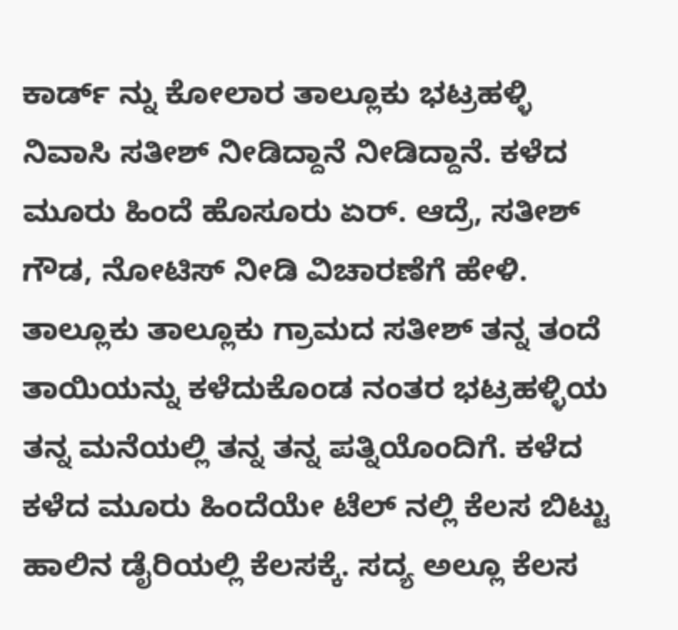ಕಾರ್ಡ್ ನ್ನು ಕೋಲಾರ ತಾಲ್ಲೂಕು ಭಟ್ರಹಳ್ಳಿ ನಿವಾಸಿ ಸತೀಶ್ ನೀಡಿದ್ದಾನೆ ನೀಡಿದ್ದಾನೆ. ಕಳೆದ ಮೂರು ಹಿಂದೆ ಹೊಸೂರು ಏರ್. ಆದ್ರೆ, ಸತೀಶ್ ಗೌಡ, ನೋಟಿಸ್ ನೀಡಿ ವಿಚಾರಣೆಗೆ ಹೇಳಿ.
ತಾಲ್ಲೂಕು ತಾಲ್ಲೂಕು ಗ್ರಾಮದ ಸತೀಶ್ ತನ್ನ ತಂದೆ ತಾಯಿಯನ್ನು ಕಳೆದುಕೊಂಡ ನಂತರ ಭಟ್ರಹಳ್ಳಿಯ ತನ್ನ ಮನೆಯಲ್ಲಿ ತನ್ನ ತನ್ನ ಪತ್ನಿಯೊಂದಿಗೆ. ಕಳೆದ ಕಳೆದ ಮೂರು ಹಿಂದೆಯೇ ಟೆಲ್ ನಲ್ಲಿ ಕೆಲಸ ಬಿಟ್ಟು ಹಾಲಿನ ಡೈರಿಯಲ್ಲಿ ಕೆಲಸಕ್ಕೆ. ಸದ್ಯ ಅಲ್ಲೂ ಕೆಲಸ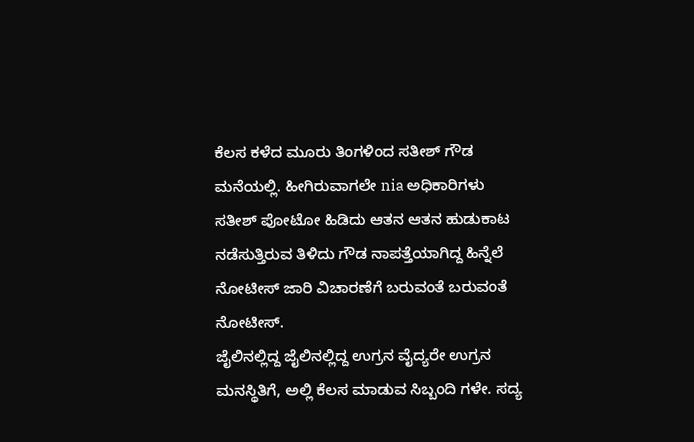ಕೆಲಸ ಕಳೆದ ಮೂರು ತಿಂಗಳಿಂದ ಸತೀಶ್ ಗೌಡ ಮನೆಯಲ್ಲಿ. ಹೀಗಿರುವಾಗಲೇ nia ಅಧಿಕಾರಿಗಳು ಸತೀಶ್ ಪೋಟೋ ಹಿಡಿದು ಆತನ ಆತನ ಹುಡುಕಾಟ ನಡೆಸುತ್ತಿರುವ ತಿಳಿದು ಗೌಡ ನಾಪತ್ತೆಯಾಗಿದ್ದ ಹಿನ್ನೆಲೆ ನೋಟೀಸ್ ಜಾರಿ ವಿಚಾರಣೆಗೆ ಬರುವಂತೆ ಬರುವಂತೆ ನೋಟೀಸ್.
ಜೈಲಿನಲ್ಲಿದ್ದ ಜೈಲಿನಲ್ಲಿದ್ದ ಉಗ್ರನ ವೈದ್ಯರೇ ಉಗ್ರನ ಮನಸ್ಥಿತಿಗೆ, ಅಲ್ಲಿ ಕೆಲಸ ಮಾಡುವ ಸಿಬ್ಬಂದಿ ಗಳೇ. ಸದ್ಯ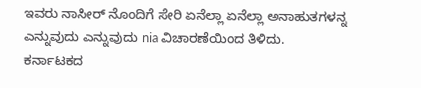ಇವರು ನಾಸೀರ್ ನೊಂದಿಗೆ ಸೇರಿ ಏನೆಲ್ಲಾ ಏನೆಲ್ಲಾ ಅನಾಹುತಗಳನ್ನ ಎನ್ನುವುದು ಎನ್ನುವುದು nia ವಿಚಾರಣೆಯಿಂದ ತಿಳಿದು.
ಕರ್ನಾಟಕದ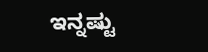ಇನ್ನಷ್ಟು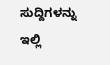ಸುದ್ದಿಗಳನ್ನು ಇಲ್ಲಿ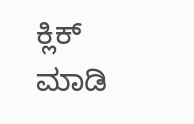ಕ್ಲಿಕ್ ಮಾಡಿ